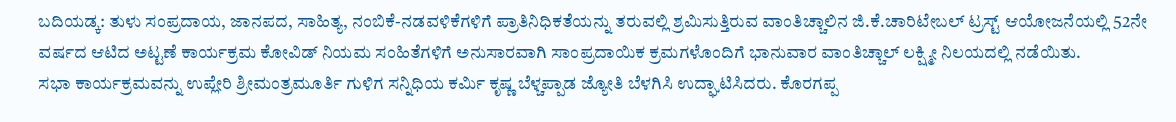ಬದಿಯಡ್ಕ: ತುಳು ಸಂಪ್ರದಾಯ, ಜಾನಪದ, ಸಾಹಿತ್ಯ, ನಂಬಿಕೆ-ನಡವಳಿಕೆಗಳಿಗೆ ಪ್ರಾತಿನಿಧಿಕತೆಯನ್ನು ತರುವಲ್ಲಿ ಶ್ರಮಿಸುತ್ತಿರುವ ವಾಂತಿಚ್ಚಾಲಿನ ಜಿ.ಕೆ.ಚಾರಿಟೇಬಲ್ ಟ್ರಸ್ಟ್ ಆಯೋಜನೆಯಲ್ಲಿ 52ನೇ ವರ್ಷದ ಆಟಿದ ಅಟ್ಟಣೆ ಕಾರ್ಯಕ್ರಮ ಕೋವಿಡ್ ನಿಯಮ ಸಂಹಿತೆಗಳಿಗೆ ಅನುಸಾರವಾಗಿ ಸಾಂಪ್ರದಾಯಿಕ ಕ್ರಮಗಳೊಂದಿಗೆ ಭಾನುವಾರ ವಾಂತಿಚ್ಚಾಲ್ ಲಕ್ಷ್ಮೀ ನಿಲಯದಲ್ಲಿ ನಡೆಯಿತು.
ಸಭಾ ಕಾರ್ಯಕ್ರಮವನ್ನು ಉಪ್ಲೇರಿ ಶ್ರೀಮಂತ್ರಮೂರ್ತಿ ಗುಳಿಗ ಸನ್ನಿಧಿಯ ಕರ್ಮಿ ಕೃಷ್ಣ ಬೆಳ್ಚಪ್ಪಾಡ ಜ್ಯೋತಿ ಬೆಳಗಿಸಿ ಉದ್ಘಾಟಿಸಿದರು. ಕೊರಗಪ್ಪ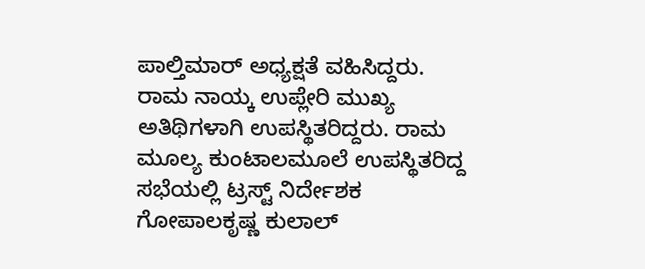ಪಾಲ್ತಿಮಾರ್ ಅಧ್ಯಕ್ಷತೆ ವಹಿಸಿದ್ದರು. ರಾಮ ನಾಯ್ಕ ಉಪ್ಲೇರಿ ಮುಖ್ಯ ಅತಿಥಿಗಳಾಗಿ ಉಪಸ್ಥಿತರಿದ್ದರು. ರಾಮ ಮೂಲ್ಯ ಕುಂಟಾಲಮೂಲೆ ಉಪಸ್ಥಿತರಿದ್ದ ಸಭೆಯಲ್ಲಿ ಟ್ರಸ್ಟ್ ನಿರ್ದೇಶಕ ಗೋಪಾಲಕೃಷ್ಣ ಕುಲಾಲ್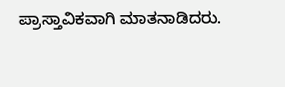ಪ್ರಾಸ್ತಾವಿಕವಾಗಿ ಮಾತನಾಡಿದರು.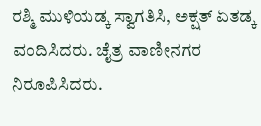ರಶ್ಮಿ ಮುಳಿಯಡ್ಕ ಸ್ವಾಗತಿಸಿ, ಅಕ್ಷತ್ ಏತಡ್ಕ ವಂದಿಸಿದರು. ಚೈತ್ರ ವಾಣೀನಗರ ನಿರೂಪಿಸಿದರು.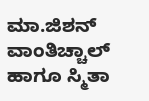ಮಾ.ಜಿಶನ್ ವಾಂತಿಚ್ಚಾಲ್ ಹಾಗೂ ಸ್ಮಿತಾ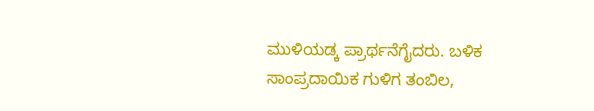ಮುಳಿಯಡ್ಕ ಪ್ರಾರ್ಥನೆಗೈದರು. ಬಳಿಕ ಸಾಂಪ್ರದಾಯಿಕ ಗುಳಿಗ ತಂಬಿಲ,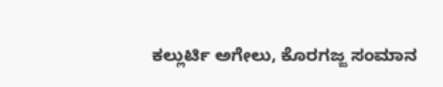ಕಲ್ಲುರ್ಟಿ ಅಗೇಲು, ಕೊರಗಜ್ಜ ಸಂಮಾನ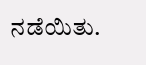ನಡೆಯಿತು.